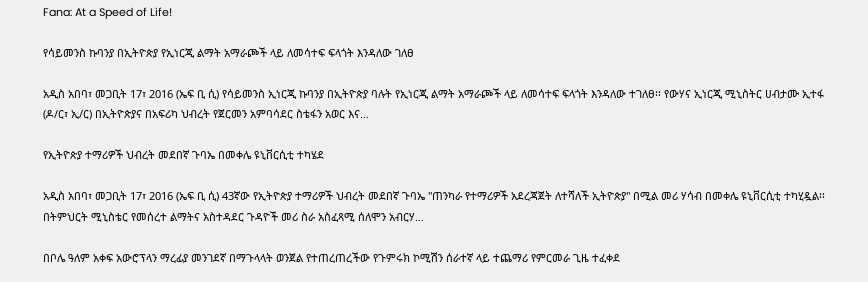Fana: At a Speed of Life!

የሳይመንስ ኩባንያ በኢትዮጵያ የኢነርጂ ልማት አማራጮች ላይ ለመሳተፍ ፍላጎት እንዳለው ገለፀ

አዲስ አበባ፣ መጋቢት 17፣ 2016 (ኤፍ ቢ ሲ) የሳይመንስ ኢነርጂ ኩባንያ በኢትዮጵያ ባሉት የኢነርጂ ልማት አማራጮች ላይ ለመሳተፍ ፍላጎት እንዳለው ተገለፀ፡፡ የውሃና ኢነርጂ ሚኒስትር ሀብታሙ ኢተፋ (ዶ/ር፣ ኢ/ር) በኢትዮጵያና በአፍሪካ ህብረት የጀርመን አምባሳደር ስቴፋን አወር እና…

የኢትዮጵያ ተማሪዎች ህብረት መደበኛ ጉባኤ በመቀሌ ዩኒቨርሲቲ ተካሄደ

አዲስ አበባ፣ መጋቢት 17፣ 2016 (ኤፍ ቢ ሲ) 43ኛው የኢትዮጵያ ተማሪዎች ህብረት መደበኛ ጉባኤ "ጠንካራ የተማሪዎች አደረጃጀት ለተሻለች ኢትዮጵያ" በሚል መሪ ሃሳብ በመቀሌ ዩኒቨርሲቲ ተካሂዷል፡፡ በትምህርት ሚኒስቴር የመሰረተ ልማትና አስተዳደር ጉዳዮች መሪ ስራ አስፈጻሚ ሰለሞን አብርሃ…

በቦሌ ዓለም አቀፍ አውሮፕላን ማረፊያ መንገደኛ በማጉላላት ወንጀል የተጠረጠረችው የጉምሩክ ኮሚሽን ሰራተኛ ላይ ተጨማሪ የምርመራ ጊዜ ተፈቀደ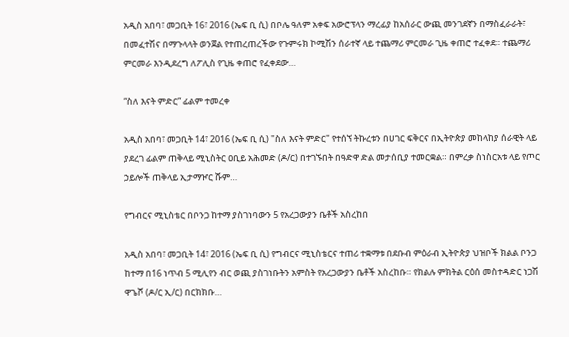አዲስ አበባ፣ መጋቢት 16፣ 2016 (ኤፍ ቢ ሲ) በቦሌ ዓለም አቀፍ አውሮፕላን ማረፊያ ከአሰራር ውጪ መንገደኛን በማስፈራራት፣ በመፈተሽና በማጉላላት ወንጀል የተጠረጠረችው የጉምሩክ ኮሚሽን ሰራተኛ ላይ ተጨማሪ ምርመራ ጊዜ ቀጠሮ ተፈቀደ። ተጨማሪ ምርመራ እንዲደረግ ለፖሊስ የጊዜ ቀጠሮ የፈቀደው…

“ስለ እናት ምድር” ፊልም ተመረቀ

አዲስ አበባ፣ መጋቢት 14፣ 2016 (ኤፍ ቢ ሲ) "ስለ እናት ምድር" የተሰኘ ትኩረቱን በሀገር ፍቅርና በኢትዮጵያ መከላከያ ሰራዊት ላይ ያደረገ ፊልም ጠቅላይ ሚኒስትር ዐቢይ አሕመድ (ዶ/ር) በተገኙበት በዓድዋ ድል መታሰቢያ ተመርቋል። በምረቃ ስነስርአቱ ላይ የጦር ኃይሎች ጠቅላይ ኢታማዦር ሹም…

የግብርና ሚኒስቴር በቦንጋ ከተማ ያስገነባውን 5 የአረጋውያን ቤቶች አስረከበ

አዲስ አበባ፣ መጋቢት 14፣ 2016 (ኤፍ ቢ ሲ) የግብርና ሚኒስቴርና ተጠሪ ተቋማቱ በደቡብ ምዕራብ ኢትዮጵያ ህዝቦች ክልል ቦንጋ ከተማ በ16 ነጥብ 5 ሚሊየን ብር ወጪ ያስገነቡትን አምስት የአረጋውያን ቤቶች አስረከቡ። የክልሉ ምክትል ርዕሰ መስተዳድር ነጋሽ ዋጌሾ (ዶ/ር ኢ/ር) በርክክቡ…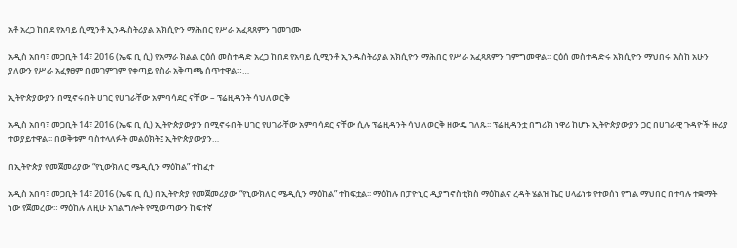አቶ አረጋ ከበደ የአባይ ሲሚንቶ ኢንዱስትሪያል አክሲዮን ማሕበር የሥራ አፈጻጸምን ገመገሙ

አዲስ አበባ፣ መጋቢት 14፣ 2016 (ኤፍ ቢ ሲ) የአማራ ክልል ርዕሰ መስተዳድ አረጋ ከበደ የአባይ ሲሚንቶ ኢንዱስትሪያል አክሲዮን ማሕበር የሥራ አፈጻጸምን ገምግመዋል፡፡ ርዕሰ መስተዳድሩ አክሲዮን ማህበሩ እስከ አሁን ያለውን የሥራ አፈፃፀም በመገምገም የቀጣይ የስራ አቅጣጫ ሰጥተዋል።…

ኢትዮጵያውያን በሚኖሩበት ሀገር የሀገራቸው አምባሳደር ናቸው – ፕሬዚዳንት ሳህለወርቅ

አዲስ አበባ፣ መጋቢት 14፣ 2016 (ኤፍ ቢ ሲ) ኢትዮጵያውያን በሚኖሩበት ሀገር የሀገራቸው አምባሳደር ናቸው ሲሉ ፕሬዚዳንት ሳህለወርቅ ዘውዴ ገለጹ፡፡ ፕሬዚዳንቷ በግሪክ ነዋሪ ከሆኑ ኢትዮጵያውያን ጋር በሀገራዊ ጉዳዮች ዙሪያ ተወያይተዋል፡፡ በወቅቱም ባስተላለፉት መልዕክት፤ ኢትዮጵያውያን…

በኢትዮጵያ የመጀመሪያው “የኒውክለር ሜዲሲን ማዕከል” ተከፈተ

አዲስ አበባ፣ መጋቢት 14፣ 2016 (ኤፍ ቢ ሲ) በኢትዮጵያ የመጀመሪያው “የኒውክለር ሜዲሲን ማዕከል” ተከፍቷል፡፡ ማዕከሉ በፓዮኒር ዲያግኖስቲክስ ማዕከልና ረዳት ሄልዝ ኬር ሀላፊነቱ የተወሰነ የግል ማህበር በተባሉ ተቋማት ነው የጀመረው። ማዕከሉ ለዚሁ አገልግሎት የሚወጣውን ከፍተኛ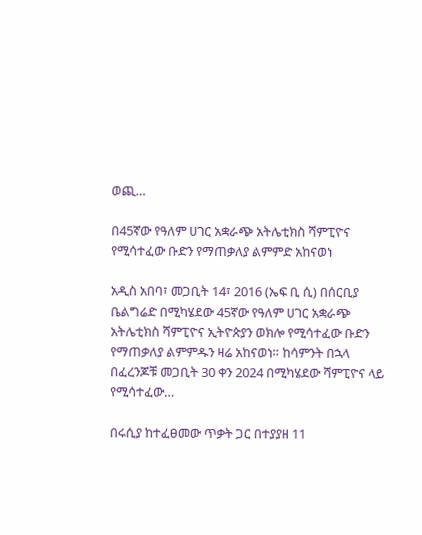ወጪ…

በ45ኛው የዓለም ሀገር አቋራጭ አትሌቲክስ ሻምፒዮና የሚሳተፈው ቡድን የማጠቃለያ ልምምድ አከናወነ

አዲስ አበባ፣ መጋቢት 14፣ 2016 (ኤፍ ቢ ሲ) በሰርቢያ ቤልግሬድ በሚካሄደው 45ኛው የዓለም ሀገር አቋራጭ አትሌቲክስ ሻምፒዮና ኢትዮጵያን ወክሎ የሚሳተፈው ቡድን የማጠቃለያ ልምምዱን ዛሬ አከናወነ። ከሳምንት በኋላ በፈረንጆቹ መጋቢት 30 ቀን 2024 በሚካሄደው ሻምፒዮና ላይ የሚሳተፈው…

በሩሲያ ከተፈፀመው ጥቃት ጋር በተያያዘ 11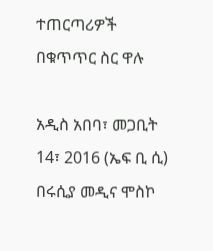ተጠርጣሪዎች በቁጥጥር ስር ዋሉ

አዲስ አበባ፣ መጋቢት 14፣ 2016 (ኤፍ ቢ ሲ) በሩሲያ መዲና ሞስኮ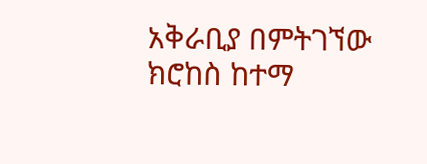አቅራቢያ በምትገኘው ክሮከስ ከተማ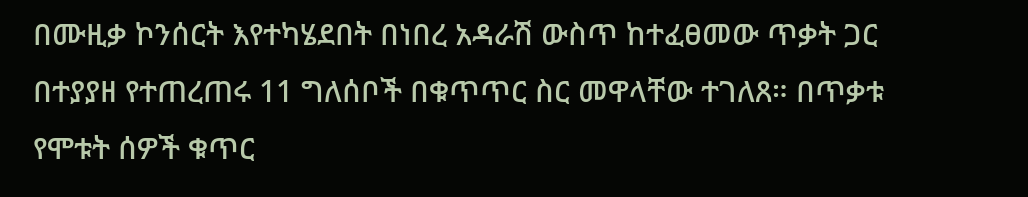በሙዚቃ ኮንሰርት እየተካሄደበት በነበረ አዳራሽ ውስጥ ከተፈፀመው ጥቃት ጋር በተያያዘ የተጠረጠሩ 11 ግለሰቦች በቁጥጥር ስር መዋላቸው ተገለጸ። በጥቃቱ የሞቱት ሰዎች ቁጥር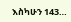እስካሁን 143…